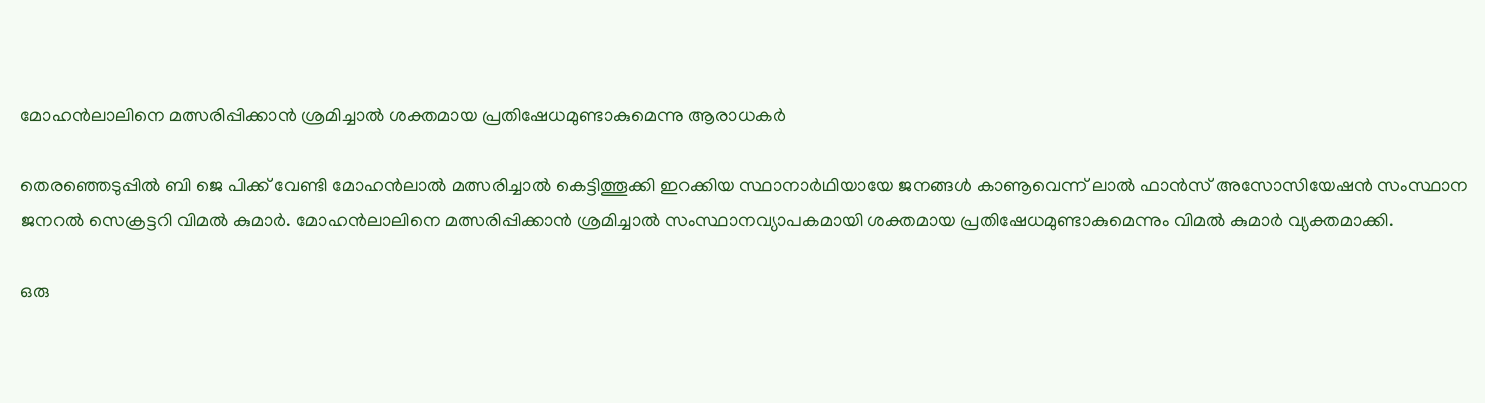മോഹൻലാലിനെ മത്സരിപ്പിക്കാൻ ശ്രമിച്ചാൽ ശക്തമായ പ്രതിഷേധമുണ്ടാകുമെന്നു ആരാധകര്‍

തെരഞ്ഞെടുപ്പില്‍ ബി ജെ പിക്ക് വേണ്ടി മോഹന്‍ലാല്‍ മത്സരിച്ചാല്‍ കെട്ടിത്തൂക്കി ഇറക്കിയ സ്ഥാനാര്‍ഥിയായേ ജനങ്ങള്‍ കാണൂവെന്ന് ലാല്‍ ഫാന്‍സ് അസോസിയേഷന്‍ സംസ്ഥാന ജനറല്‍ സെക്രട്ടറി വിമല്‍ കുമാര്‍. മോഹന്‍ലാലിനെ മത്സരിപ്പിക്കാന്‍ ശ്രമിച്ചാല്‍ സംസ്ഥാനവ്യാപകമായി ശക്തമായ പ്രതിഷേധമുണ്ടാകുമെന്നും വിമല്‍ കുമാര്‍ വ്യക്തമാക്കി.

ഒരു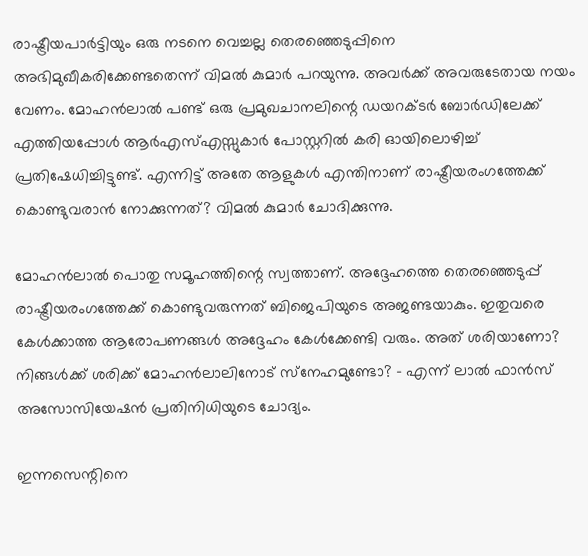രാഷ്ട്രീയപാര്‍ട്ടിയും ഒരു നടനെ വെച്ചല്ല തെരഞ്ഞെടുപ്പിനെ അഭിമുഖീകരിക്കേണ്ടതെന്ന് വിമല്‍ കുമാര്‍ പറയുന്നു. അവര്‍ക്ക് അവരുടേതായ നയം വേണം. മോഹന്‍ലാല്‍ പണ്ട് ഒരു പ്രമുഖചാനലിന്റെ ഡയറക്ടര്‍ ബോര്‍ഡിലേക്ക് എത്തിയപ്പോള്‍ ആര്‍എസ്എസ്സുകാര്‍ പോസ്റ്ററില്‍ കരി ഓയിലൊഴിച്ച് പ്രതിഷേധിച്ചിട്ടുണ്ട്. എന്നിട്ട് അതേ ആളുകള്‍ എന്തിനാണ് രാഷ്ട്രീയരംഗത്തേക്ക് കൊണ്ടുവരാന്‍ നോക്കുന്നത്? വിമല്‍ കുമാര്‍ ചോദിക്കുന്നു.

മോഹന്‍ലാല്‍ പൊതു സമൂഹത്തിന്റെ സ്വത്താണ്. അദ്ദേഹത്തെ തെരഞ്ഞെടുപ്പ് രാഷ്ട്രീയരംഗത്തേക്ക് കൊണ്ടുവരുന്നത് ബിജെപിയുടെ അജണ്ടയാകും. ഇതുവരെ കേള്‍ക്കാത്ത ആരോപണങ്ങള്‍ അദ്ദേഹം കേള്‍ക്കേണ്ടി വരും. അത് ശരിയാണോ? നിങ്ങള്‍ക്ക് ശരിക്ക് മോഹന്‍ലാലിനോട് സ്‌നേഹമുണ്ടോ? – എന്ന് ലാല്‍ ഫാന്‍സ് അസോസിയേഷന്‍ പ്രതിനിധിയുടെ ചോദ്യം.

ഇന്നസെന്റിനെ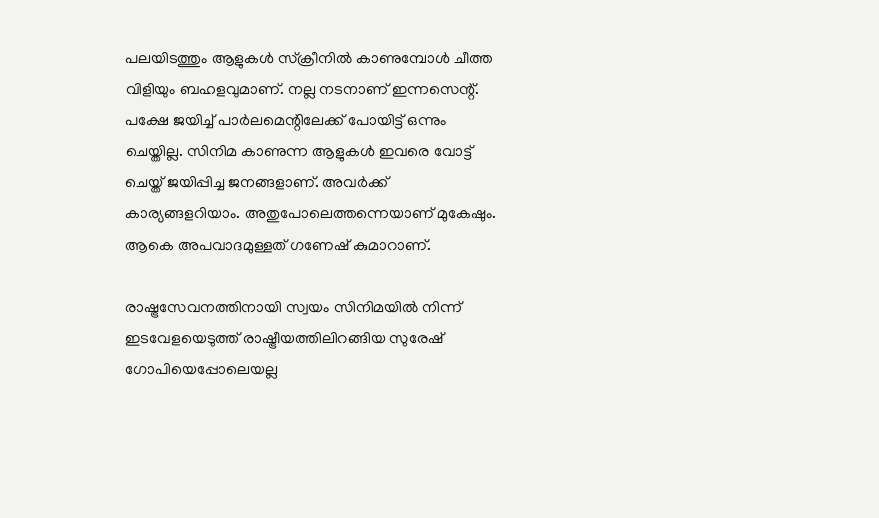പലയിടത്തും ആളുകള്‍ സ്‌ക്രീനില്‍ കാണുമ്പോള്‍ ചീത്ത വിളിയും ബഹളവുമാണ്. നല്ല നടനാണ് ഇന്നസെന്റ്. പക്ഷേ ജയിച്ച് പാര്‍ലമെന്റിലേക്ക് പോയിട്ട് ഒന്നും ചെയ്തില്ല. സിനിമ കാണുന്ന ആളുകള്‍ ഇവരെ വോട്ട് ചെയ്ത് ജയിപ്പിച്ച ജനങ്ങളാണ്. അവര്‍ക്ക് കാര്യങ്ങളറിയാം. അതുപോലെത്തന്നെയാണ് മുകേഷും. ആകെ അപവാദമുള്ളത് ഗണേഷ് കുമാറാണ്.

രാഷ്ട്രസേവനത്തിനായി സ്വയം സിനിമയില്‍ നിന്ന് ഇടവേളയെടുത്ത് രാഷ്ട്രീയത്തിലിറങ്ങിയ സുരേഷ് ഗോപിയെപ്പോലെയല്ല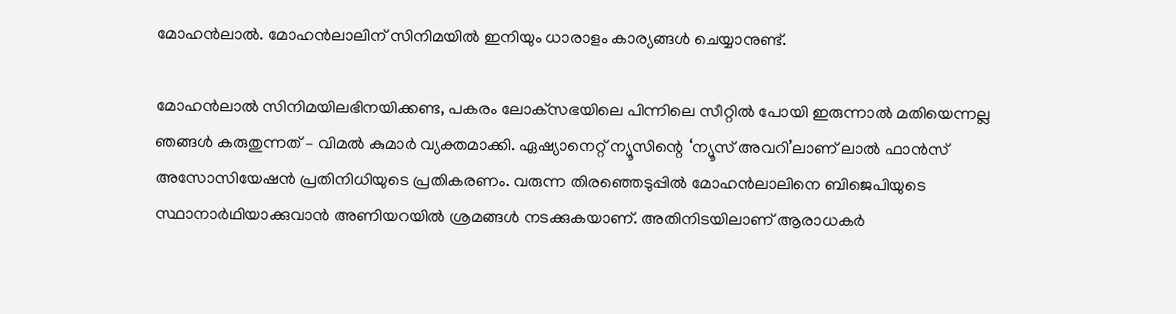മോഹന്‍ലാല്‍. മോഹന്‍ലാലിന് സിനിമയില്‍ ഇനിയും ധാരാളം കാര്യങ്ങള്‍ ചെയ്യാനുണ്ട്.

മോഹന്‍ലാല്‍ സിനിമയിലഭിനയിക്കണ്ട, പകരം ലോക്‌സഭയിലെ പിന്നിലെ സീറ്റില്‍ പോയി ഇരുന്നാല്‍ മതിയെന്നല്ല ഞങ്ങള്‍ കരുതുന്നത് – വിമല്‍ കുമാര്‍ വ്യക്തമാക്കി. ഏഷ്യാനെറ്റ് ന്യൂസിന്റെ ‘ന്യൂസ് അവറി’ലാണ് ലാല്‍ ഫാന്‍സ് അസോസിയേഷന്‍ പ്രതിനിധിയുടെ പ്രതികരണം. വരുന്ന തിരഞ്ഞെടുപ്പില്‍ മോഹന്‍ലാലിനെ ബിജെപിയുടെ സ്ഥാനാര്‍ഥിയാക്കുവാന്‍ അണിയറയില്‍ ശ്രമങ്ങള്‍ നടക്കുകയാണ്. അതിനിടയിലാണ് ആരാധകര്‍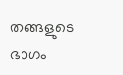തങ്ങളുടെ ഭാഗം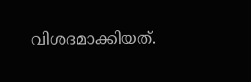വിശദമാക്കിയത്.